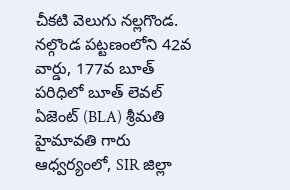చీకటి వెలుగు నల్లగొండ.
నల్గొండ పట్టణంలోని 42వ వార్డు, 177వ బూత్ పరిధిలో బూత్ లెవల్ ఏజెంట్ (BLA) శ్రీమతి హైమావతి గారు ఆధ్వర్యంలో, SIR జిల్లా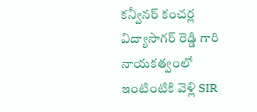కన్వీనర్ కంచర్ల విద్యాసాగర్ రెడ్డి గారి నాయకత్వంలో ఇంటింటికి వెళ్లి SIR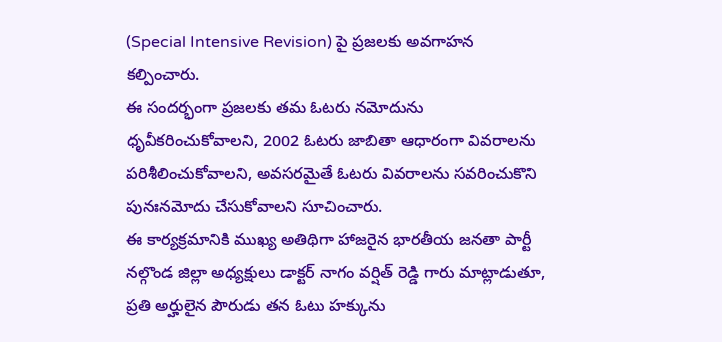(Special Intensive Revision) పై ప్రజలకు అవగాహన కల్పించారు.
ఈ సందర్భంగా ప్రజలకు తమ ఓటరు నమోదును ధృవీకరించుకోవాలని, 2002 ఓటరు జాబితా ఆధారంగా వివరాలను పరిశీలించుకోవాలని, అవసరమైతే ఓటరు వివరాలను సవరించుకొని పునఃనమోదు చేసుకోవాలని సూచించారు.
ఈ కార్యక్రమానికి ముఖ్య అతిథిగా హాజరైన భారతీయ జనతా పార్టీ నల్గొండ జిల్లా అధ్యక్షులు డాక్టర్ నాగం వర్షిత్ రెడ్డి గారు మాట్లాడుతూ, ప్రతి అర్హులైన పౌరుడు తన ఓటు హక్కును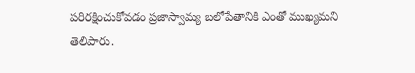పరిరక్షించుకోవడం ప్రజాస్వామ్య బలోపేతానికి ఎంతో ముఖ్యమని తెలిపారు.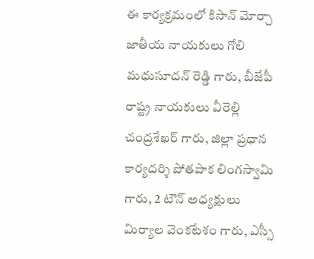ఈ కార్యక్రమంలో కిసాన్ మోర్చా జాతీయ నాయకులు గోలి మధుసూదన్ రెడ్డి గారు, బీజేపీ రాష్ట్ర నాయకులు వీరెల్లి చంద్రశేఖర్ గారు, జిల్లా ప్రధాన కార్యదర్శి పోతపాక లింగస్వామి గారు, 2 టౌన్ అధ్యక్షులు మిర్యాల వెంకటేశం గారు, ఎస్సీ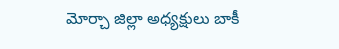మోర్చా జిల్లా అధ్యక్షులు బాకీ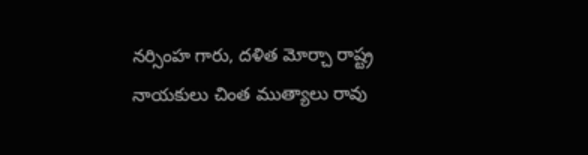నర్సింహ గారు, దళిత మోర్చా రాష్ట్ర నాయకులు చింత ముత్యాలు రావు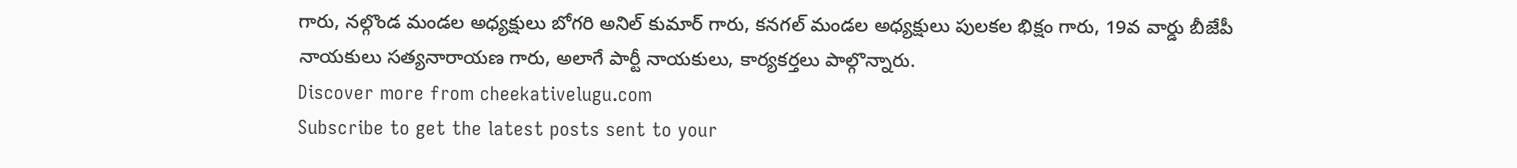గారు, నల్గొండ మండల అధ్యక్షులు బోగరి అనిల్ కుమార్ గారు, కనగల్ మండల అధ్యక్షులు పులకల భిక్షం గారు, 19వ వార్డు బీజేపీ నాయకులు సత్యనారాయణ గారు, అలాగే పార్టీ నాయకులు, కార్యకర్తలు పాల్గొన్నారు.
Discover more from cheekativelugu.com
Subscribe to get the latest posts sent to your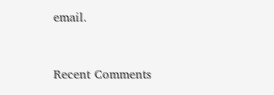email.



Recent Comments